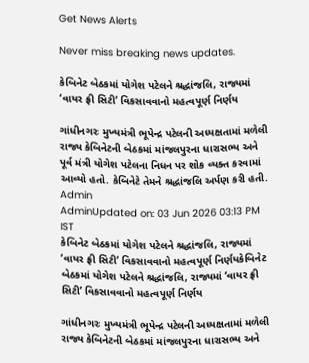Get News Alerts

Never miss breaking news updates.

કેબિનેટ બેઠકમાં યોગેશ પટેલને શ્રદ્ધાંજલિ, રાજ્યમાં ‘વાયર ફ્રી સિટી’ વિકસાવવાનો મહત્વપૂર્ણ નિર્ણય

ગાંધીનગરઃ મુખ્યમંત્રી ભૂપેન્દ્ર પટેલની અધ્યક્ષતામાં મળેલી રાજ્ય કેબિનેટની બેઠકમાં માંજલપુરના ધારાસભ્ય અને પૂર્વ મંત્રી યોગેશ પટેલના નિધન પર શોક વ્યક્ત કરવામાં આવ્યો હતો. કેબિનેટે તેમને શ્રદ્ધાંજલિ અર્પણ કરી હતી.
Admin
AdminUpdated on: 03 Jun 2026 03:13 PM IST
કેબિનેટ બેઠકમાં યોગેશ પટેલને શ્રદ્ધાંજલિ, રાજ્યમાં ‘વાયર ફ્રી સિટી’ વિકસાવવાનો મહત્વપૂર્ણ નિર્ણયકેબિનેટ બેઠકમાં યોગેશ પટેલને શ્રદ્ધાંજલિ, રાજ્યમાં ‘વાયર ફ્રી સિટી’ વિકસાવવાનો મહત્વપૂર્ણ નિર્ણય

ગાંધીનગરઃ મુખ્યમંત્રી ભૂપેન્દ્ર પટેલની અધ્યક્ષતામાં મળેલી રાજ્ય કેબિનેટની બેઠકમાં માંજલપુરના ધારાસભ્ય અને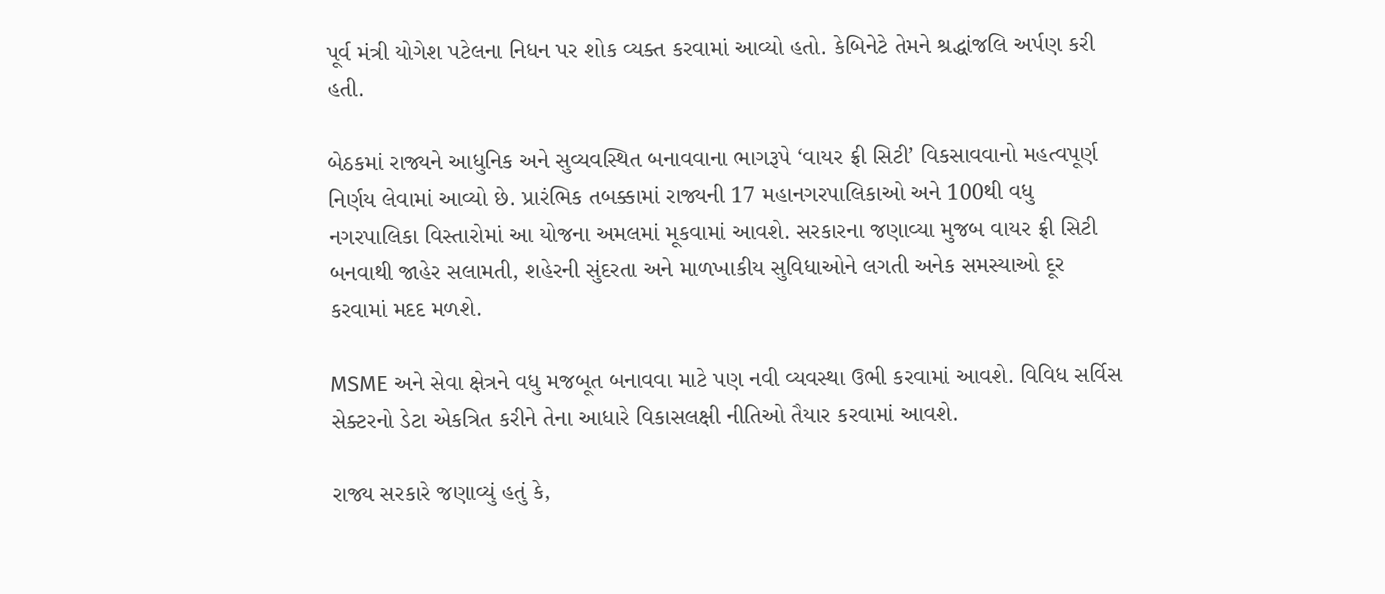પૂર્વ મંત્રી યોગેશ પટેલના નિધન પર શોક વ્યક્ત કરવામાં આવ્યો હતો. કેબિનેટે તેમને શ્રદ્ધાંજલિ અર્પણ કરી હતી.

બેઠકમાં રાજ્યને આધુનિક અને સુવ્યવસ્થિત બનાવવાના ભાગરૂપે ‘વાયર ફ્રી સિટી’ વિકસાવવાનો મહત્વપૂર્ણ નિર્ણય લેવામાં આવ્યો છે. પ્રારંભિક તબક્કામાં રાજ્યની 17 મહાનગરપાલિકાઓ અને 100થી વધુ નગરપાલિકા વિસ્તારોમાં આ યોજના અમલમાં મૂકવામાં આવશે. સરકારના જણાવ્યા મુજબ વાયર ફ્રી સિટી બનવાથી જાહેર સલામતી, શહેરની સુંદરતા અને માળખાકીય સુવિધાઓને લગતી અનેક સમસ્યાઓ દૂર કરવામાં મદદ મળશે.

MSME અને સેવા ક્ષેત્રને વધુ મજબૂત બનાવવા માટે પણ નવી વ્યવસ્થા ઉભી કરવામાં આવશે. વિવિધ સર્વિસ સેક્ટરનો ડેટા એકત્રિત કરીને તેના આધારે વિકાસલક્ષી નીતિઓ તૈયાર કરવામાં આવશે.

રાજ્ય સરકારે જણાવ્યું હતું કે,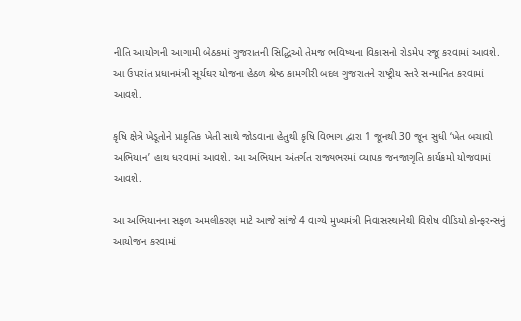નીતિ આયોગની આગામી બેઠકમાં ગુજરાતની સિદ્ધિઓ તેમજ ભવિષ્યના વિકાસનો રોડમેપ રજૂ કરવામાં આવશે. આ ઉપરાંત પ્રધાનમંત્રી સૂર્યઘર યોજના હેઠળ શ્રેષ્ઠ કામગીરી બદલ ગુજરાતને રાષ્ટ્રીય સ્તરે સન્માનિત કરવામાં આવશે.

કૃષિ ક્ષેત્રે ખેડૂતોને પ્રાકૃતિક ખેતી સાથે જોડવાના હેતુથી કૃષિ વિભાગ દ્વારા 1 જૂનથી 30 જૂન સુધી ‘ખેત બચાવો અભિયાન’ હાથ ધરવામાં આવશે. આ અભિયાન અંતર્ગત રાજ્યભરમાં વ્યાપક જનજાગૃતિ કાર્યક્રમો યોજવામાં આવશે.

આ અભિયાનના સફળ અમલીકરણ માટે આજે સાંજે 4 વાગ્યે મુખ્યમંત્રી નિવાસસ્થાનેથી વિશેષ વીડિયો કોન્ફરન્સનું આયોજન કરવામાં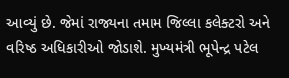આવ્યું છે. જેમાં રાજ્યના તમામ જિલ્લા કલેક્ટરો અને વરિષ્ઠ અધિકારીઓ જોડાશે. મુખ્યમંત્રી ભૂપેન્દ્ર પટેલ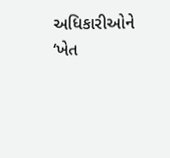અધિકારીઓને ‘ખેત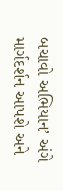બચાવો અભિયાન’ અંગે માર્ગદર્શન આપશે અને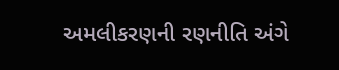અમલીકરણની રણનીતિ અંગે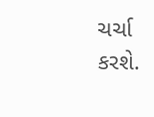ચર્ચા કરશે.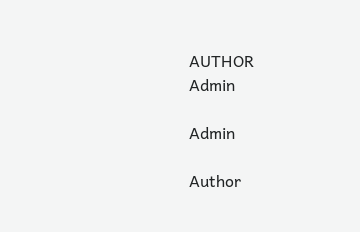AUTHOR
Admin

Admin

Author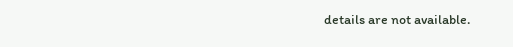details are not available.